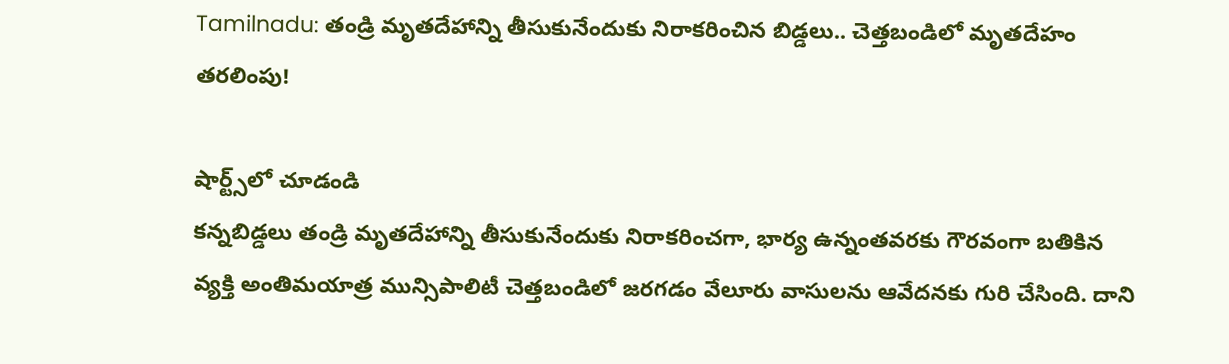Tamilnadu: తండ్రి మృతదేహాన్ని తీసుకునేందుకు నిరాకరించిన బిడ్డలు.. చెత్తబండిలో మృతదేహం తరలింపు!

షార్ట్స్‌లో చూడండి
కన్నబిడ్డలు తండ్రి మృతదేహాన్ని తీసుకునేందుకు నిరాకరించగా, భార్య ఉన్నంతవరకు గౌరవంగా బతికిన వ్యక్తి అంతిమయాత్ర మున్సిపాలిటీ చెత్తబండిలో జరగడం వేలూరు వాసులను ఆవేదనకు గురి చేసింది. దాని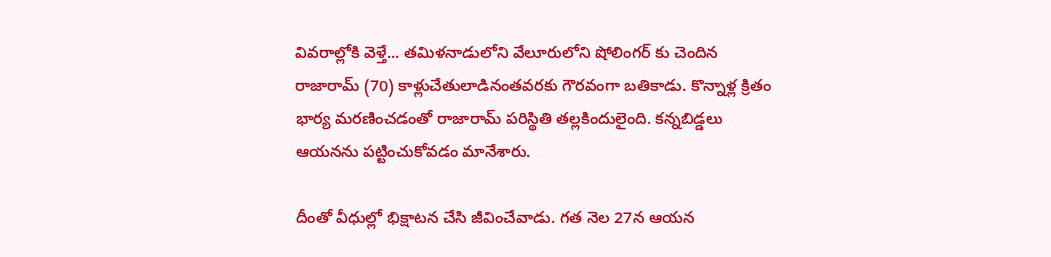వివరాల్లోకి వెళ్తే... తమిళనాడులోని వేలూరులోని షోలింగర్ కు చెందిన రాజారామ్ (70) కాళ్లుచేతులాడినంతవరకు గౌరవంగా బతికాడు. కొన్నాళ్ల క్రితం భార్య మరణించడంతో రాజారామ్ పరిస్థితి తల్లకిందులైంది. కన్నబిడ్డలు ఆయనను పట్టించుకోవడం మానేశారు.

దీంతో వీధుల్లో భిక్షాటన చేసి జీవించేవాడు. గత నెల 27న ఆయన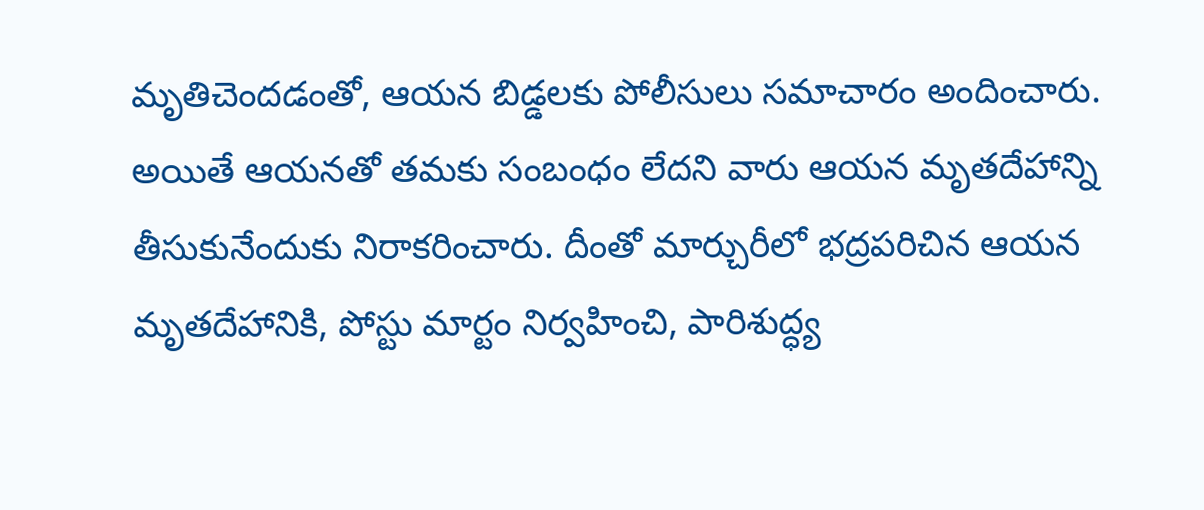మృతిచెందడంతో, ఆయన బిడ్డలకు పోలీసులు సమాచారం అందించారు. అయితే ఆయనతో తమకు సంబంధం లేదని వారు ఆయన మృతదేహాన్ని తీసుకునేందుకు నిరాకరించారు. దీంతో మార్చురీలో భద్రపరిచిన ఆయన మృతదేహానికి, పోస్టు మార్టం నిర్వహించి, పారిశుద్ధ్య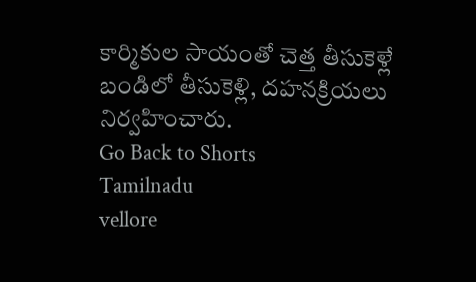కార్మికుల సాయంతో చెత్త తీసుకెళ్లే బండిలో తీసుకెళ్లి, దహనక్రియలు నిర్వహించారు.
Go Back to Shorts
Tamilnadu
vellore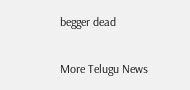begger dead

More Telugu News